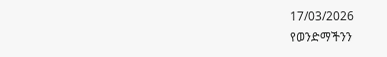17/03/2026
የወንድማችንን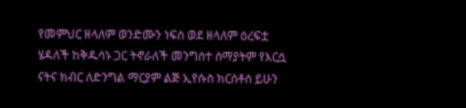የመምህር ዘላለም ወንድሙን ነፍሰ ወደ ዘላለም ዕረፍቷ ሄዳለች ከቅዱሳኑ ጋር ትኖራለች መንግሰተ ሰማያትም የእርሷ ናትና ክብር ለድንግል ማርያም ልጅ ኢየሱስ ክርሰቶሰ ይሁን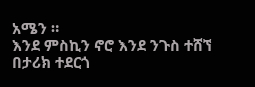አሜን ።
እንደ ምስኪን ኖሮ እንደ ንጉስ ተሸኘ
በታሪክ ተደርጎ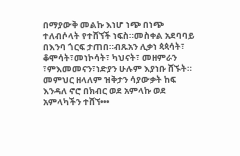በማያውቅ መልኩ እነሆ ነጭ በነጭ ተለብሶላት የተሸኘች ነፍስ።መስቀል አደባባይ በእንባ ጎርፍ ታጠበ።ብጹአን ሊቃነ ጳጳሳት፣ ቆሞሳት፣መነኮሳት፣ ካህናት፣ መዘምራን ፣ምእመመናን፣ነድያን ሁሉም እያነቡ ሸኙት።
መምህር ዘላለም ዝቅታን ሳያውቃት ከፍ እንዳለ ኖሮ በክብር ወደ አምላኩ ወደ አምላካችን ተሸኘ•••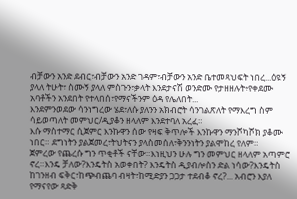ብቻውን አንድ ደብር፣ብቻውን አንድ ገዳም፣ብቻውን አንድ ቤተመጻህፍት ነበረ...ዕዩኝ ያላለ ትሁት፣ ስሙኝ ያላለ ምስጉን፣ቃላት እንደታናሽ ወንድሙ የታዘዘሉት፥የቀደሙ አባቶችን አንደበት የተላበሰ፣የማናችንም ዕዳ የሌለበት...
እንደምንወደው ሳንነግረው ሄደ፣ለሱ ያለንን አክብሮት ሳንገልጽለት የማእረግ ስም ሳይወጣለት መምህር/ዲያቆን ዘላለም እንደተባለ አረፈ።
እሱ ማስተማር ሲጀምር እንኩዋን ሰው የዛፍ ቅጥሎች እንኩዋን ማንሾካሾክ ያቆሙ ነበር። ደግነትን ያልጀመረ፣ትህትናን ያላስመሰለ፣ቅንንነትን ያልሞከረ የለም።
ጀምረው የጨረሱ ግን ጥቂቶች ናቸው።እነዚህን ሁሉ ግን መምህር ዘላለም አጣምሮ ኖረ።እንዴ ቻለው?እንዴትስ አወቀበት? እንዴትስ ዲያብሎስን ድል ነሳው?እንዴትስ ከገንዘብ ፍቅር፣ከጭብጨባ ብዛት፣ከሚድያን ጋጋታ ተደብቆ ኖረ?... አብሮን እያለ የማናየው ጻድቅ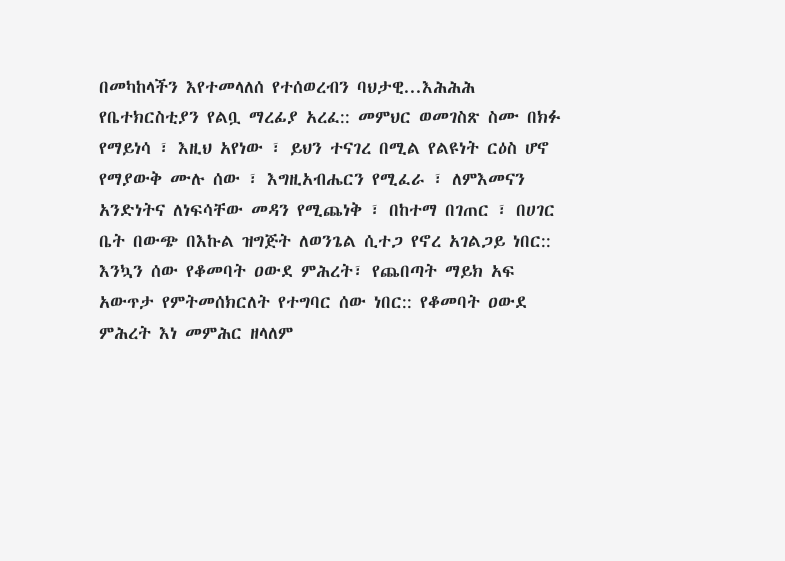በመካከላችን እየተመላለሰ የተሰወረብን ባህታዊ...እሕሕሕ
የቤተክርስቲያን የልቧ ማረፊያ አረፈ:: መምህር ወመገስጽ ስሙ በክፉ የማይነሳ ፣ እዚህ አየነው ፣ ይህን ተናገረ በሚል የልዩነት ርዕስ ሆኖ የማያውቅ ሙሉ ሰው ፣ እግዚአብሔርን የሚፈራ ፣ ለምእመናን አንድነትና ለነፍሳቸው መዳን የሚጨነቅ ፣ በከተማ በገጠር ፣ በሀገር ቤት በውጭ በእኩል ዝግጅት ለወንጌል ሲተጋ የኖረ አገልጋይ ነበር::
እንኳን ሰው የቆመባት ዐውደ ምሕረት፣ የጨበጣት ማይክ አፍ አውጥታ የምትመሰክርለት የተግባር ሰው ነበር:: የቆመባት ዐውደ ምሕረት እነ መምሕር ዘላለም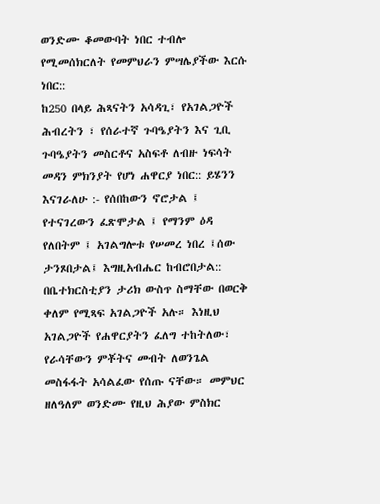ወንድሙ ቆመውባት ነበር ተብሎ የሚመሰክርለት የመምህራን ምሣሌያችው እርሱ ነበር::
ከ250 በላይ ሕጻናትን አሳዳጊ፣ የአገልጋዮች ሕብረትን ፣ የሰራተኛ ጉባዔያትን እና ጊቢ ጉባዔያትን መስርቶና አስፍቶ ለብዙ ነፍሳት መዳን ምክንያት የሆነ ሐዋርያ ነበር:: ይሄንን እናገራለሁ :- የሰበከውን ኖሮታል ፤ የተናገረውን ፈጽሞታል ፤ የማንም ዕዳ የለበትም ፤ አገልግሎቱ የሠመረ ነበረ ፤ሰው ታንጾበታል፤ እግዚአብሔር ከብሮበታል::
በቤተክርስቲያን ታሪክ ውስጥ ስማቸው በወርቅ ቀለም የሚጻፍ አገልጋዮች አሉ። እነዚህ አገልጋዮች የሐዋርያትን ፈለግ ተከትለው፣ የራሳቸውን ምቾትና መብት ለወንጌል መስፋፋት አሳልፈው የሰጡ ናቸው። መምህር ዘለዓለም ወንድሙ የዚህ ሕያው ምስክር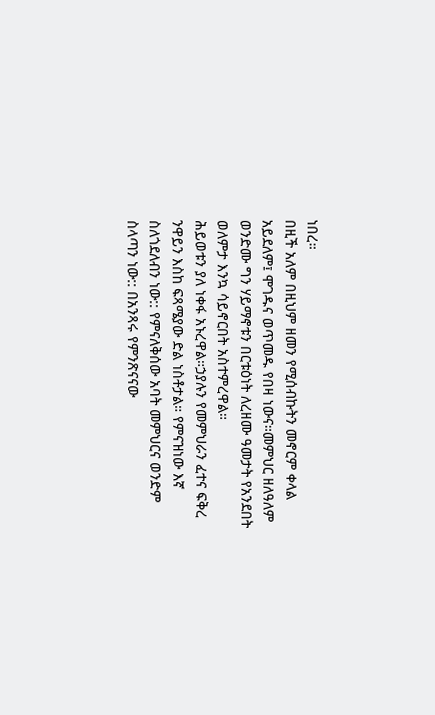ነበረ።
በዚች አለም በዚህም ዘመን የሚሰብኩትን መኖርም ቀላል አይደለም፤ ሞገዱና ወጥመዱ የበዛ ነውና።መምህር ዘለዓለም ወንድሙ ግን ሃይማኖቱን በርቱዕነት ለረዘሙ ዓመታት የአንደበት ወለምታ እንኳ ሳይኖርበት አስተምረዋል።
ሕይወቱን ያለ ነቀፋ አኑረዋል።ኃያሉን የመምህራን ፈተና ፍቅረ ንዋይን እስከ ፍጻሜያው ድል ነስቶታል። የምናዝነው እኛ ስለጎደለብን ነው:: የምናለቅሰው አባት መምህርና ወንድም ስላጣን ነው:: በአንጻሩ የምንጽናናው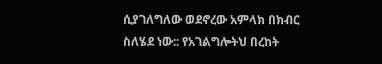ሲያገለግለው ወደኖረው አምላክ በክብር ስለሄደ ነው:: የአገልግሎትህ በረከት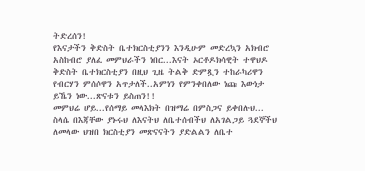ትድረሰን!
የእናታችን ቅድስት ቤተክርስቲያንን እንዲሁም መድረኳን አክብሮ አስከብሮ ያለፈ መምህራችን ነበር...እናት ኦርቶዶክሳዊት ተዋህዶ ቅድስት ቤተክርስቲያን በዚህ ጊዜ ትልቅ ድምጿን ተከራካሪዋን የብርሃን ምሰሶዋን አጥታለች..አምነን የምንቀበለው ነጩ እውነታ ይኼን ነው...ጽናቱን ይስጠን!!
መምህሬ ሆይ...የሰማይ መላእክት በዝማሬ በምስጋና ይቀበሉህ... ስላሴ በእጃቸው ያኑሩህ ለእናትህ ለቤተሰብችህ ለአገልጋይ ጓደኞችህ ለመላው ህዝበ ክርስቲያን መጽናናትን ያድልልን ለቤተ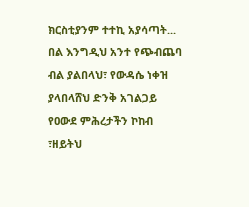ክርስቲያንም ተተኪ አያሳጣት...
በል እንግዲህ አንተ የጭብጨባ ብል ያልበላህ፣ የውዳሴ ነቀዝ ያላበላሸህ ድንቅ አገልጋይ የዐውደ ምሕረታችን ኮከብ ፣ዘይትህ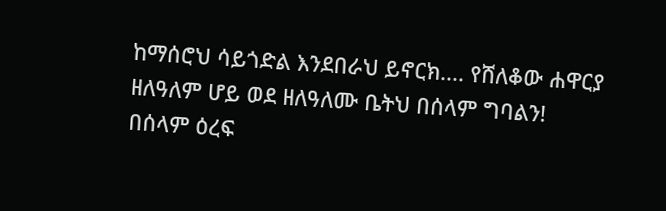ከማሰሮህ ሳይጎድል እንደበራህ ይኖርክ.... የሸለቆው ሐዋርያ ዘለዓለም ሆይ ወደ ዘለዓለሙ ቤትህ በሰላም ግባልን!
በሰላም ዕረፍ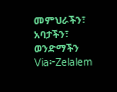መምህራችን፣ አባታችን፣ ወንድማችን
Via፦Zelalem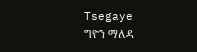Tsegaye
ግዮን ማለዳ